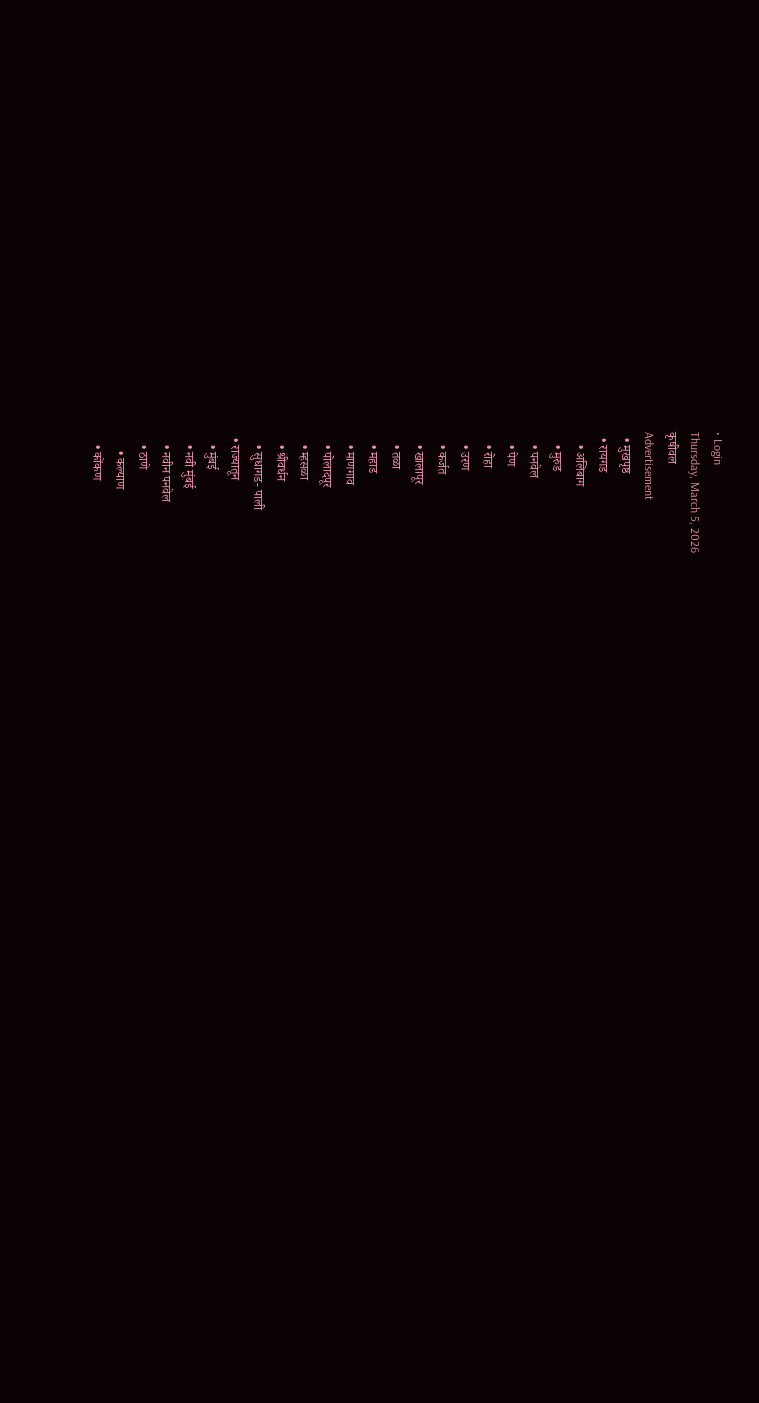• Login
Thursday, March 5, 2026
कृषीवल
Advertisement
  • मुखपृष्ठ
  • रायगड
    • अलिबाग
    • मुरुड
    • पनवेल
    • पेण
    • रोहा
    • उरण
    • कर्जत
    • खालापूर
    • तळा
    • महाड
    • माणगाव
    • पोलादपूर
    • म्हसळा
    • श्रीवर्धन
    • सुधागड- पाली
  • राज्यातून
    • मुंबई
    • नवी मुंबई
    • नवीन पनवेल
    • ठाणे
      • कल्याण
    • कोंकण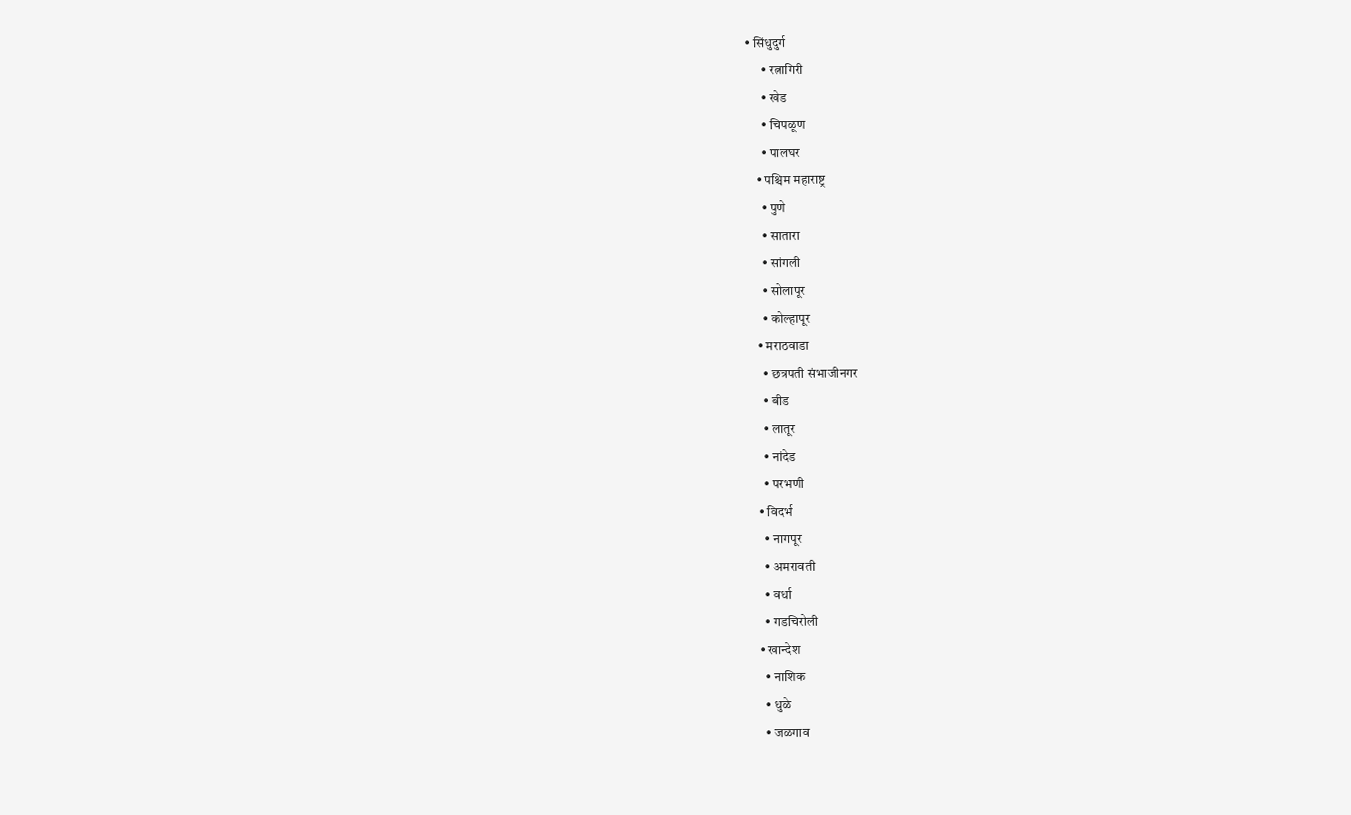• सिंधुदुर्ग
      • रत्नागिरी
      • खेड
      • चिपळूण
      • पालघर
    • पश्चिम महाराष्ट्र
      • पुणे
      • सातारा
      • सांगली
      • सोलापूर
      • कोल्हापूर
    • मराठवाडा
      • छत्रपती संभाजीनगर
      • बीड
      • लातूर
      • नांदेड
      • परभणी
    • विदर्भ
      • नागपूर
      • अमरावती
      • वर्धा
      • गडचिरोली
    • खान्देश
      • नाशिक
      • धुळे
      • जळगाव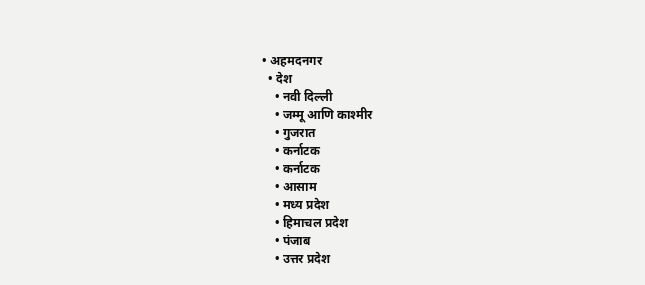• अहमदनगर
  • देश
    • नवी दिल्ली
    • जम्मू आणि काश्मीर
    • गुजरात
    • कर्नाटक
    • कर्नाटक
    • आसाम
    • मध्य प्रदेश
    • हिमाचल प्रदेश
    • पंजाब
    • उत्तर प्रदेश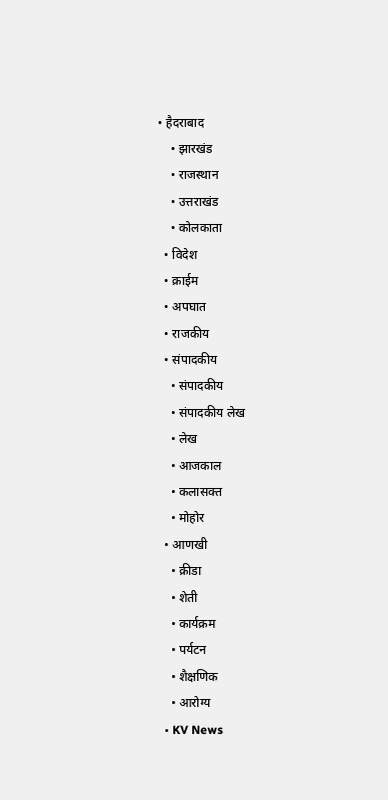• हैदराबाद
    • झारखंड
    • राजस्थान
    • उत्तराखंड
    • कोलकाता
  • विदेश
  • क्राईम
  • अपघात
  • राजकीय
  • संपादकीय
    • संपादकीय
    • संपादकीय लेख
    • लेख
    • आजकाल
    • कलासक्त
    • मोहोर
  • आणखी
    • क्रीडा
    • शेती
    • कार्यक्रम
    • पर्यटन
    • शैक्षणिक
    • आरोग्य
  • KV News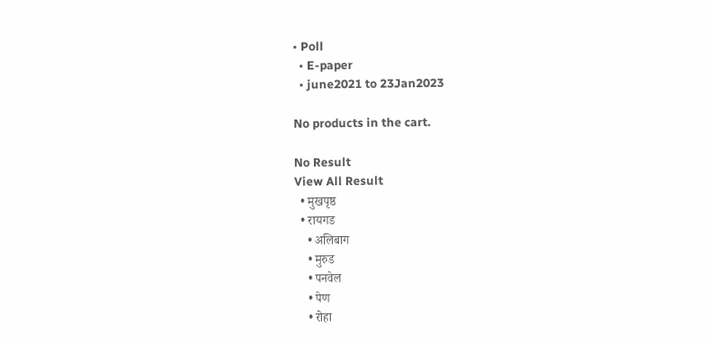• Poll
  • E-paper
  • june2021 to 23Jan2023

No products in the cart.

No Result
View All Result
  • मुखपृष्ठ
  • रायगड
    • अलिबाग
    • मुरुड
    • पनवेल
    • पेण
    • रोहा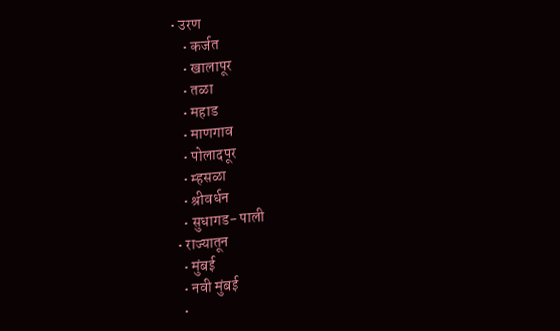• उरण
    • कर्जत
    • खालापूर
    • तळा
    • महाड
    • माणगाव
    • पोलादपूर
    • म्हसळा
    • श्रीवर्धन
    • सुधागड- पाली
  • राज्यातून
    • मुंबई
    • नवी मुंबई
    •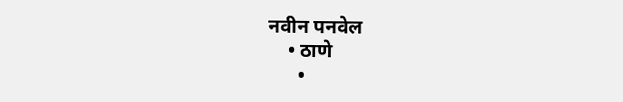नवीन पनवेल
    • ठाणे
      •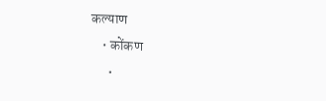कल्याण
    • कोंकण
      •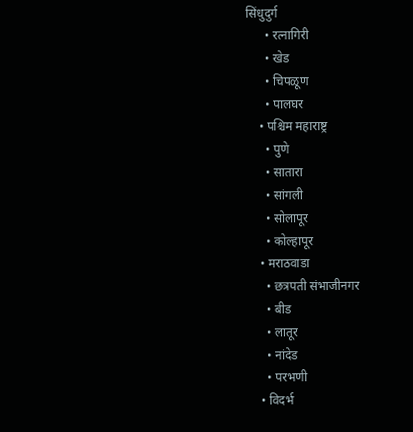सिंधुदुर्ग
      • रत्नागिरी
      • खेड
      • चिपळूण
      • पालघर
    • पश्चिम महाराष्ट्र
      • पुणे
      • सातारा
      • सांगली
      • सोलापूर
      • कोल्हापूर
    • मराठवाडा
      • छत्रपती संभाजीनगर
      • बीड
      • लातूर
      • नांदेड
      • परभणी
    • विदर्भ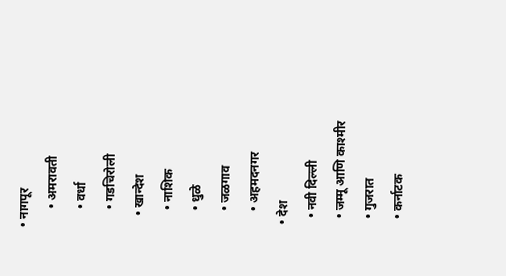• नागपूर
      • अमरावती
      • वर्धा
      • गडचिरोली
    • खान्देश
      • नाशिक
      • धुळे
      • जळगाव
      • अहमदनगर
  • देश
    • नवी दिल्ली
    • जम्मू आणि काश्मीर
    • गुजरात
    • कर्नाटक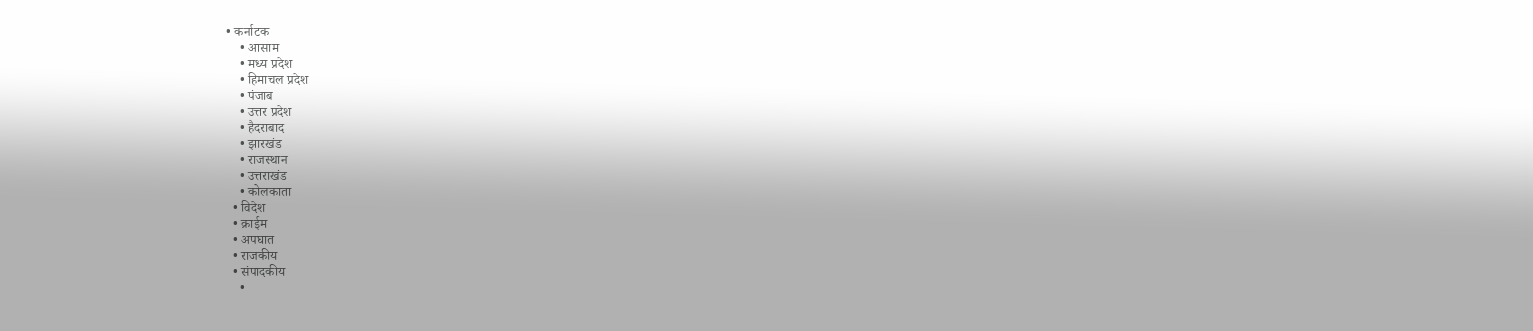• कर्नाटक
    • आसाम
    • मध्य प्रदेश
    • हिमाचल प्रदेश
    • पंजाब
    • उत्तर प्रदेश
    • हैदराबाद
    • झारखंड
    • राजस्थान
    • उत्तराखंड
    • कोलकाता
  • विदेश
  • क्राईम
  • अपघात
  • राजकीय
  • संपादकीय
    •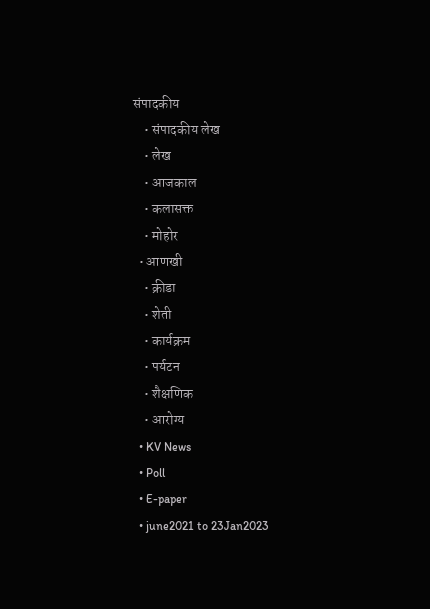संपादकीय
    • संपादकीय लेख
    • लेख
    • आजकाल
    • कलासक्त
    • मोहोर
  • आणखी
    • क्रीडा
    • शेती
    • कार्यक्रम
    • पर्यटन
    • शैक्षणिक
    • आरोग्य
  • KV News
  • Poll
  • E-paper
  • june2021 to 23Jan2023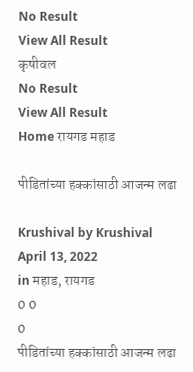No Result
View All Result
कृषीवल
No Result
View All Result
Home रायगड महाड

पीडितांच्या हक्कांसाठी आजन्म लढा

Krushival by Krushival
April 13, 2022
in महाड, रायगड
0 0
0
पीडितांच्या हक्कांसाठी आजन्म लढा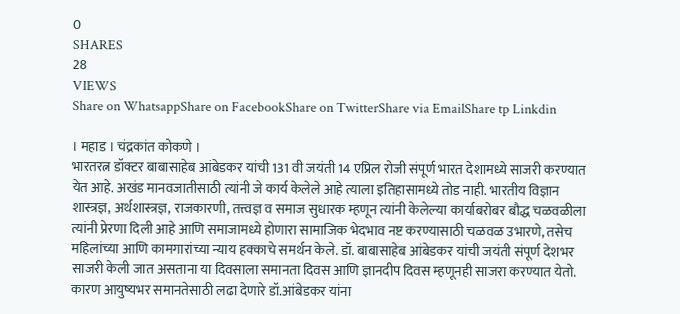0
SHARES
28
VIEWS
Share on WhatsappShare on FacebookShare on TwitterShare via EmailShare tp Linkdin

। महाड । चंद्रकांत कोकणे ।
भारतरत्न डॉक्टर बाबासाहेब आंबेडकर यांची 131 वी जयंती 14 एप्रिल रोजी संपूर्ण भारत देशामध्ये साजरी करण्यात येत आहे. अखंड मानवजातीसाठी त्यांनी जे कार्य केलेले आहे त्याला इतिहासामध्ये तोड नाही. भारतीय विज्ञान शास्त्रज्ञ, अर्थशास्त्रज्ञ, राजकारणी, तत्त्वज्ञ व समाज सुधारक म्हणून त्यांनी केलेल्या कार्याबरोबर बौद्ध चळवळीला त्यांनी प्रेरणा दिली आहे आणि समाजामध्ये होणारा सामाजिक भेदभाव नष्ट करण्यासाठी चळवळ उभारणे, तसेच महिलांच्या आणि कामगारांच्या न्याय हक्काचे समर्थन केले. डॉ. बाबासाहेब आंबेडकर यांची जयंती संपूर्ण देशभर साजरी केली जात असताना या दिवसाला समानता दिवस आणि ज्ञानदीप दिवस म्हणूनही साजरा करण्यात येतो. कारण आयुष्यभर समानतेसाठी लढा देणारे डॉ.आंबेडकर यांना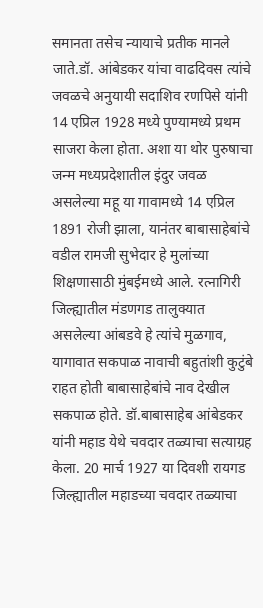समानता तसेच न्यायाचे प्रतीक मानले जाते.डॉ. आंबेडकर यांचा वाढदिवस त्यांचे जवळचे अनुयायी सदाशिव रणपिसे यांनी 14 एप्रिल 1928 मध्ये पुण्यामध्ये प्रथम साजरा केला होता. अशा या थोर पुरुषाचा जन्म मध्यप्रदेशातील इंदुर जवळ असलेल्या महू या गावामध्ये 14 एप्रिल 1891 रोजी झाला, यानंतर बाबासाहेबांचे वडील रामजी सुभेदार हे मुलांच्या शिक्षणासाठी मुंबईमध्ये आले. रत्नागिरी जिल्ह्यातील मंडणगड तालुक्यात असलेल्या आंबडवे हे त्यांचे मुळगाव, यागावात सकपाळ नावाची बहुतांशी कुटुंबे राहत होती बाबासाहेबांचे नाव देखील सकपाळ होते. डॉ.बाबासाहेब आंबेडकर यांनी महाड येथे चवदार तळ्याचा सत्याग्रह केला. 20 मार्च 1927 या दिवशी रायगड जिल्ह्यातील महाडच्या चवदार तळ्याचा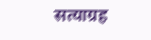सत्याग्रह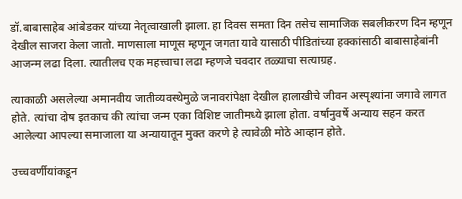डॉ.बाबासाहेब आंबेडकर यांच्या नेतृत्वाखाली झाला. हा दिवस समता दिन तसेच सामाजिक सबलीकरण दिन म्हणून देखील साजरा केला जातो. माणसाला माणूस म्हणून जगता यावे यासाठी पीडितांच्या हक्कांसाठी बाबासाहेबांनी आजन्म लढा दिला. त्यातीलच एक महत्त्वाचा लढा म्हणजे चवदार तळ्याचा सत्याग्रह.

त्याकाळी असलेल्या अमानवीय जातीव्यवस्थेमुळे जनावरांपेक्षा देखील हालाखीचे जीवन अस्पृश्यांना जगावे लागत होते. त्यांचा दोष इतकाच की त्यांचा जन्म एका विशिष्ट जातीमध्ये झाला होता. वर्षानुवर्षे अन्याय सहन करत आलेल्या आपल्या समाजाला या अन्यायातून मुक्त करणे हे त्यावेळी मोठे आव्हान होते.

उच्चवर्णीयांकडून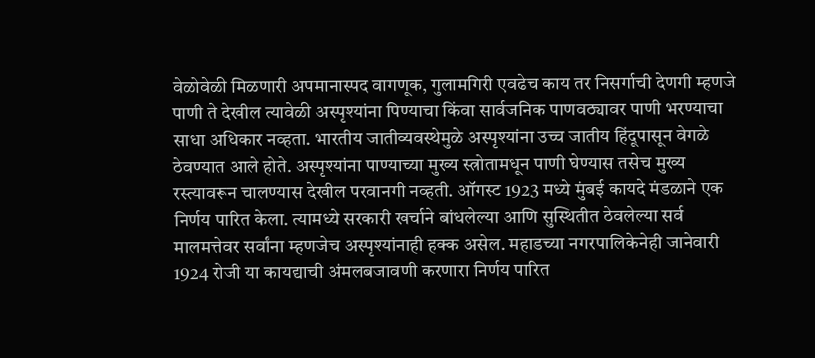वेळोवेळी मिळणारी अपमानास्पद वागणूक, गुलामगिरी एवढेच काय तर निसर्गाची देणगी म्हणजे पाणी ते देखील त्यावेळी अस्पृश्यांना पिण्याचा किंवा सार्वजनिक पाणवठ्यावर पाणी भरण्याचा साधा अधिकार नव्हता. भारतीय जातीव्यवस्थेमुळे अस्पृश्यांना उच्च जातीय हिंदूपासून वेगळे ठेवण्यात आले होते. अस्पृश्यांना पाण्याच्या मुख्य स्त्रोतामधून पाणी घेण्यास तसेच मुख्य रस्त्यावरून चालण्यास देखील परवानगी नव्हती. ऑगस्ट 1923 मध्ये मुंबई कायदे मंडळाने एक निर्णय पारित केला. त्यामध्ये सरकारी खर्चाने बांधलेल्या आणि सुस्थितीत ठेवलेल्या सर्व मालमत्तेवर सर्वांना म्हणजेच अस्पृश्यांनाही हक्क असेल. महाडच्या नगरपालिकेनेही जानेवारी 1924 रोजी या कायद्याची अंमलबजावणी करणारा निर्णय पारित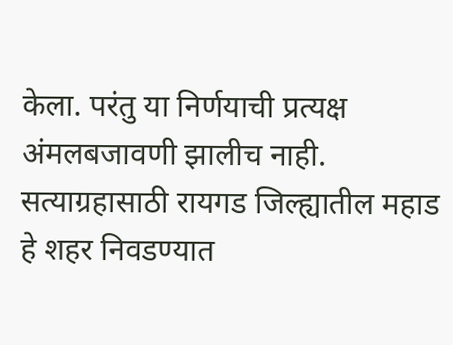केला. परंतु या निर्णयाची प्रत्यक्ष अंमलबजावणी झालीच नाही. सत्याग्रहासाठी रायगड जिल्ह्यातील महाड हे शहर निवडण्यात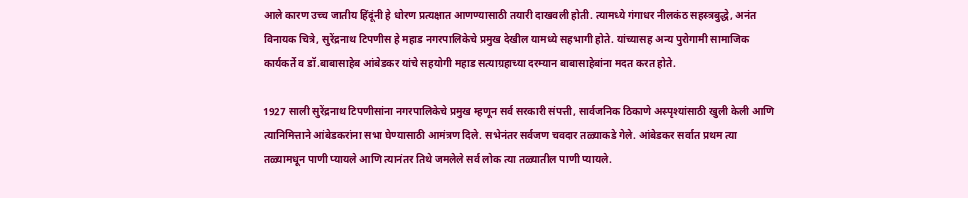आले कारण उच्च जातीय हिंदूंनी हे धोरण प्रत्यक्षात आणण्यासाठी तयारी दाखवली होती. त्यामध्ये गंगाधर नीलकंठ सहस्त्रबुद्धे, अनंत विनायक चित्रे, सुरेंद्रनाथ टिपणीस हे महाड नगरपालिकेचे प्रमुख देखील यामध्ये सहभागी होते. यांच्यासह अन्य पुरोगामी सामाजिक कार्यकर्ते व डॉ.बाबासाहेब आंबेडकर यांचे सहयोगी महाड सत्याग्रहाच्या दरम्यान बाबासाहेबांना मदत करत होते.

1927 साली सुरेंद्रनाथ टिपणीसांना नगरपालिकेचे प्रमुख म्हणून सर्व सरकारी संपत्ती, सार्वजनिक ठिकाणे अस्पृश्यांसाठी खुली केली आणि त्यानिमित्ताने आंबेडकरांना सभा घेण्यासाठी आमंत्रण दिले. सभेनंतर सर्वजण चवदार तळ्याकडे गेले. आंबेडकर सर्वात प्रथम त्या तळ्यामधून पाणी प्यायले आणि त्यानंतर तिथे जमलेले सर्व लोक त्या तळ्यातील पाणी प्यायले.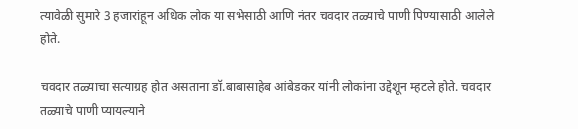त्यावेळी सुमारे 3 हजारांहून अधिक लोक या सभेसाठी आणि नंतर चवदार तळ्याचे पाणी पिण्यासाठी आलेले होते.

चवदार तळ्याचा सत्याग्रह होत असताना डॉ.बाबासाहेब आंबेडकर यांनी लोकांना उद्देशून म्हटले होते. चवदार तळ्याचे पाणी प्यायल्याने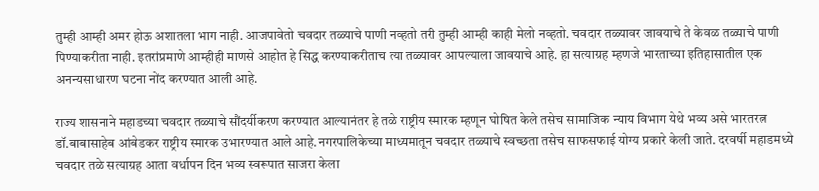तुम्ही आम्ही अमर होऊ अशातला भाग नाही. आजपावेतो चवदार तळ्याचे पाणी नव्हतो तरी तुम्ही आम्ही काही मेलो नव्हतो. चवदार तळ्यावर जावयाचे ते केवळ तळ्याचे पाणी पिण्याकरीता नाही. इतरांप्रमाणे आम्हीही माणसे आहोत हे सिद्ध करण्याकरीताच त्या तळ्यावर आपल्याला जावयाचे आहे. हा सत्याग्रह म्हणजे भारताच्या इतिहासातील एक अनन्यसाधारण घटना नोंद करण्यात आली आहे.

राज्य शासनाने महाडच्या चवदार तळ्याचे सौंदर्यीकरण करण्यात आल्यानंतर हे तळे राष्ट्रीय स्मारक म्हणून घोषित केले तसेच सामाजिक न्याय विभाग येथे भव्य असे भारतरत्न डॉ.बाबासाहेब आंबेडकर राष्ट्रीय स्मारक उभारण्यात आले आहे.नगरपालिकेच्या माध्यमातून चवदार तळ्याचे स्वच्छता तसेच साफसफाई योग्य प्रकारे केली जाते. दरवर्षी महाडमध्ये चवदार तळे सत्याग्रह आता वर्धापन दिन भव्य स्वरूपात साजरा केला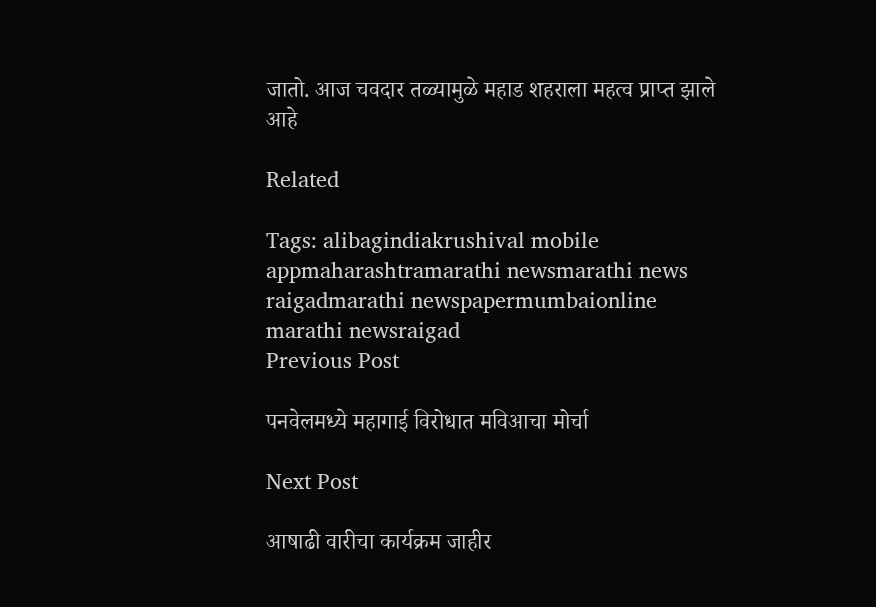जातो. आज चवदार तळ्यामुळे महाड शहराला महत्व प्राप्त झाले आहे

Related

Tags: alibagindiakrushival mobile appmaharashtramarathi newsmarathi news raigadmarathi newspapermumbaionline marathi newsraigad
Previous Post

पनवेलमध्ये महागाई विरोधात मविआचा मोर्चा

Next Post

आषाढी वारीचा कार्यक्रम जाहीर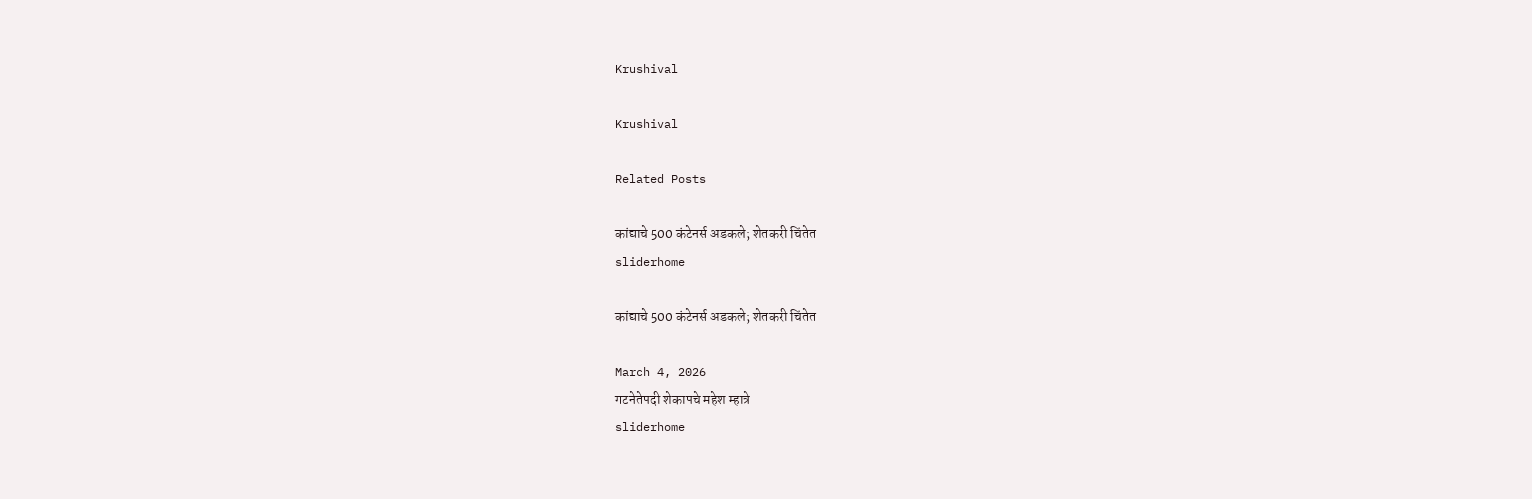Krushival

Krushival

Related Posts

कांद्याचे 500 कंटेनर्स अडकले; शेतकरी चिंतेत
sliderhome

कांद्याचे 500 कंटेनर्स अडकले; शेतकरी चिंतेत

March 4, 2026
गटनेतेपदी शेकापचे महेश म्हात्रे
sliderhome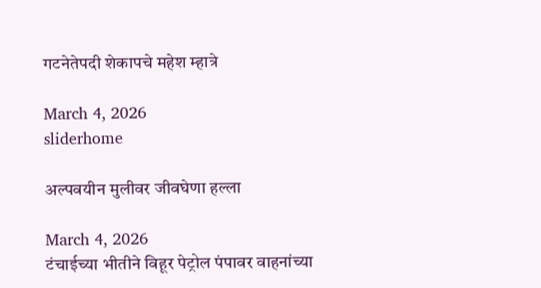गटनेतेपदी शेकापचे महेश म्हात्रे

March 4, 2026
sliderhome

अल्पवयीन मुलीवर जीवघेणा हल्ला

March 4, 2026
टंचाईच्या भीतीने विहूर पेट्रोल पंपावर वाहनांच्या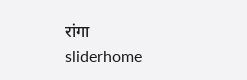रांगा
sliderhome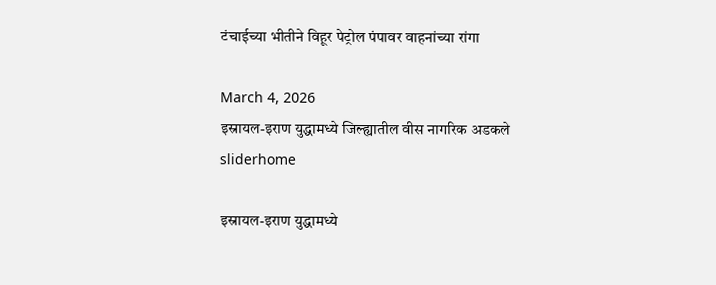टंचाईच्या भीतीने विहूर पेट्रोल पंपावर वाहनांच्या रांगा

March 4, 2026
इस्रायल-इराण युद्धामध्ये जिल्ह्यातील वीस नागरिक अडकले
sliderhome

इस्रायल-इराण युद्धामध्ये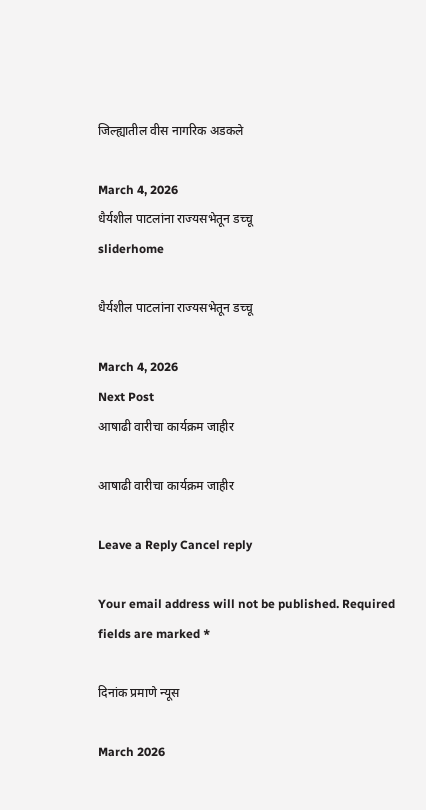जिल्ह्यातील वीस नागरिक अडकले

March 4, 2026
धैर्यशील पाटलांना राज्यसभेतून डच्चू
sliderhome

धैर्यशील पाटलांना राज्यसभेतून डच्चू

March 4, 2026
Next Post
आषाढी वारीचा कार्यक्रम जाहीर

आषाढी वारीचा कार्यक्रम जाहीर

Leave a Reply Cancel reply

Your email address will not be published. Required fields are marked *

दिनांक प्रमाणे न्यूस

March 2026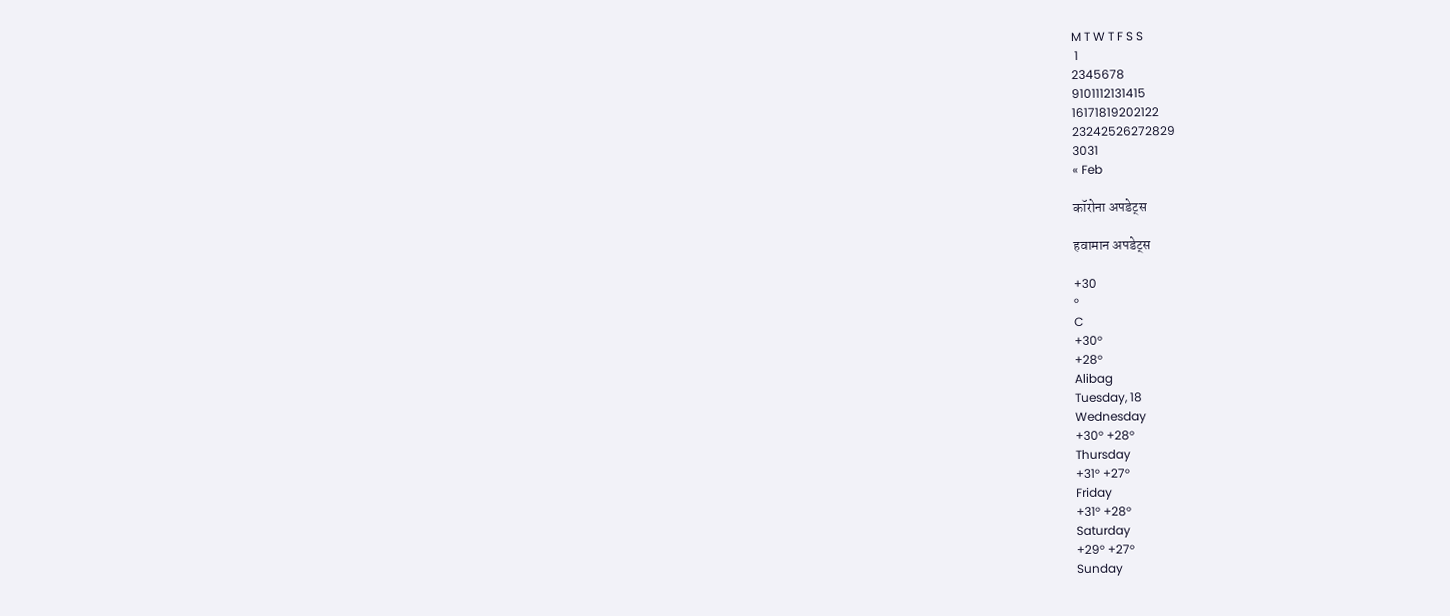M T W T F S S
 1
2345678
9101112131415
16171819202122
23242526272829
3031
« Feb

कॉरोना अपडेट्स

हवामान अपडेट्स

+30
°
C
+30°
+28°
Alibag
Tuesday, 18
Wednesday
+30° +28°
Thursday
+31° +27°
Friday
+31° +28°
Saturday
+29° +27°
Sunday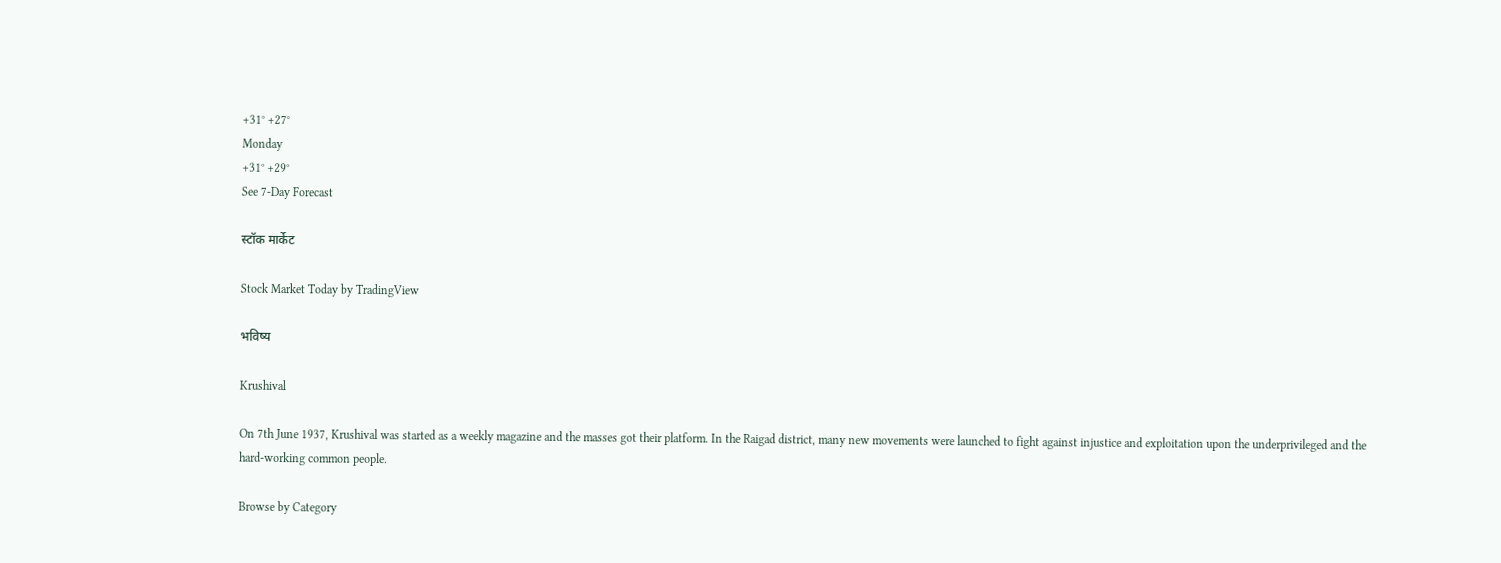+31° +27°
Monday
+31° +29°
See 7-Day Forecast

स्टॉक मार्केट

Stock Market Today by TradingView

भविष्य

Krushival

On 7th June 1937, Krushival was started as a weekly magazine and the masses got their platform. In the Raigad district, many new movements were launched to fight against injustice and exploitation upon the underprivileged and the hard-working common people.

Browse by Category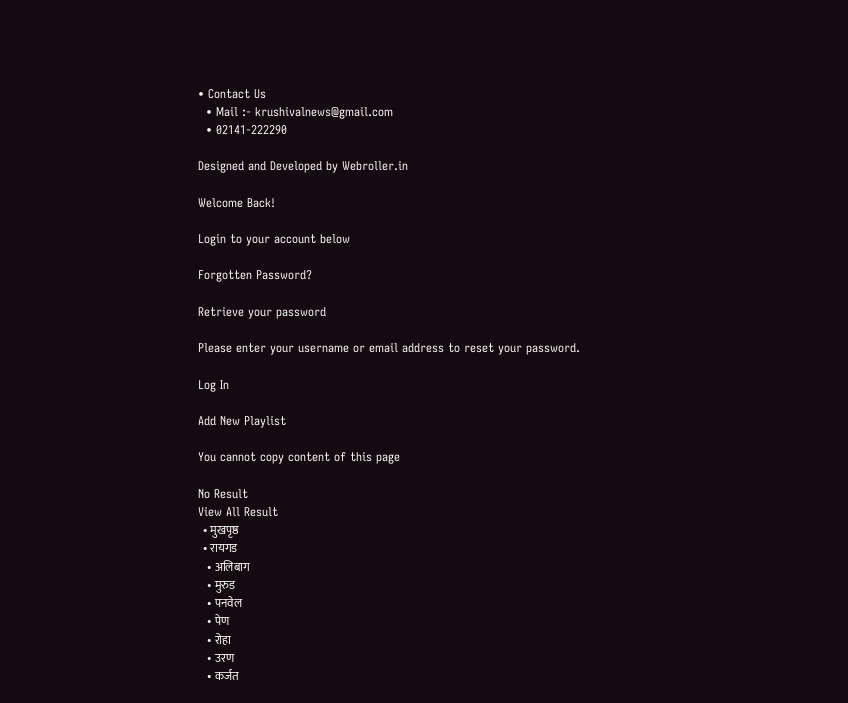• Contact Us
  • Mail :- krushivalnews@gmail.com
  • 02141-222290

Designed and Developed by Webroller.in

Welcome Back!

Login to your account below

Forgotten Password?

Retrieve your password

Please enter your username or email address to reset your password.

Log In

Add New Playlist

You cannot copy content of this page

No Result
View All Result
  • मुखपृष्ठ
  • रायगड
    • अलिबाग
    • मुरुड
    • पनवेल
    • पेण
    • रोहा
    • उरण
    • कर्जत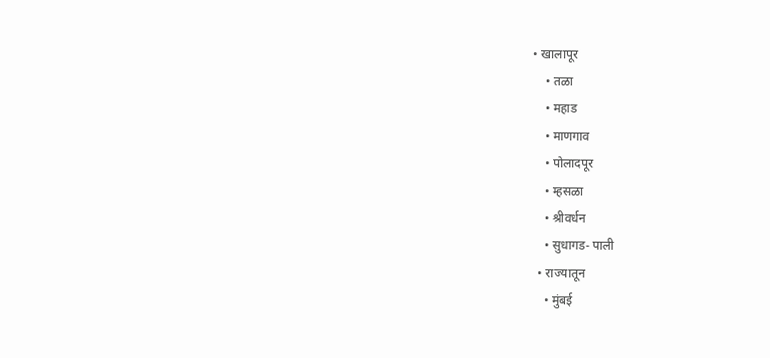• खालापूर
    • तळा
    • महाड
    • माणगाव
    • पोलादपूर
    • म्हसळा
    • श्रीवर्धन
    • सुधागड- पाली
  • राज्यातून
    • मुंबई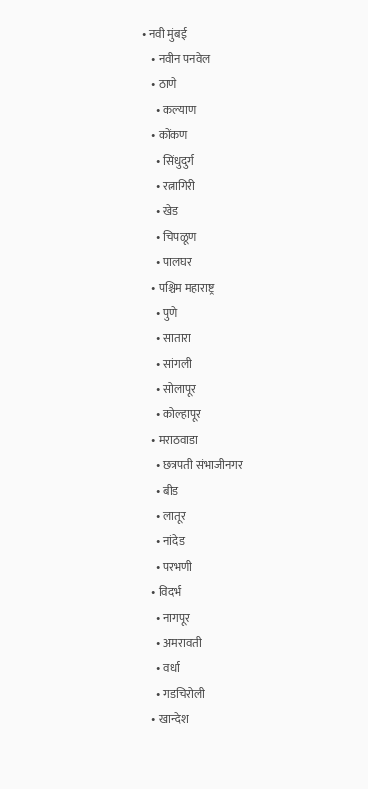• नवी मुंबई
    • नवीन पनवेल
    • ठाणे
      • कल्याण
    • कोंकण
      • सिंधुदुर्ग
      • रत्नागिरी
      • खेड
      • चिपळूण
      • पालघर
    • पश्चिम महाराष्ट्र
      • पुणे
      • सातारा
      • सांगली
      • सोलापूर
      • कोल्हापूर
    • मराठवाडा
      • छत्रपती संभाजीनगर
      • बीड
      • लातूर
      • नांदेड
      • परभणी
    • विदर्भ
      • नागपूर
      • अमरावती
      • वर्धा
      • गडचिरोली
    • खान्देश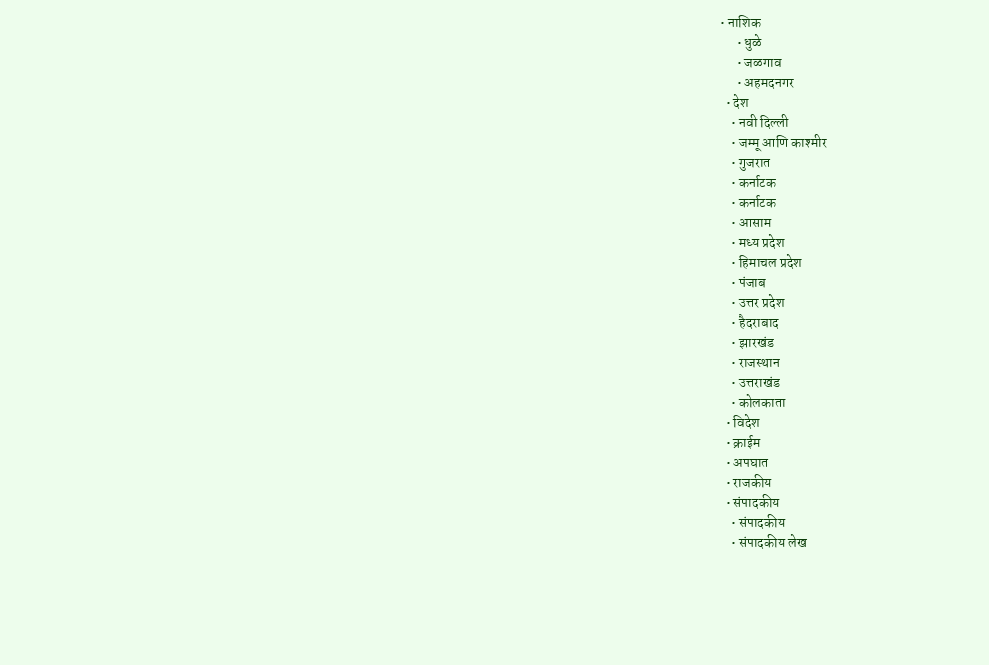• नाशिक
      • धुळे
      • जळगाव
      • अहमदनगर
  • देश
    • नवी दिल्ली
    • जम्मू आणि काश्मीर
    • गुजरात
    • कर्नाटक
    • कर्नाटक
    • आसाम
    • मध्य प्रदेश
    • हिमाचल प्रदेश
    • पंजाब
    • उत्तर प्रदेश
    • हैदराबाद
    • झारखंड
    • राजस्थान
    • उत्तराखंड
    • कोलकाता
  • विदेश
  • क्राईम
  • अपघात
  • राजकीय
  • संपादकीय
    • संपादकीय
    • संपादकीय लेख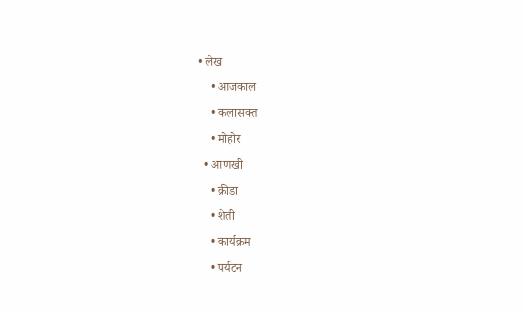• लेख
    • आजकाल
    • कलासक्त
    • मोहोर
  • आणखी
    • क्रीडा
    • शेती
    • कार्यक्रम
    • पर्यटन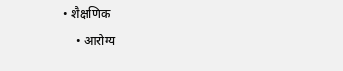• शैक्षणिक
    • आरोग्य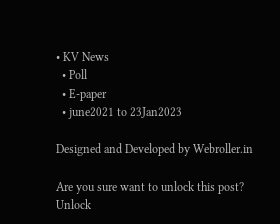• KV News
  • Poll
  • E-paper
  • june2021 to 23Jan2023

Designed and Developed by Webroller.in

Are you sure want to unlock this post?
Unlock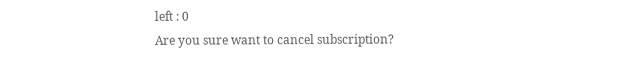left : 0
Are you sure want to cancel subscription?